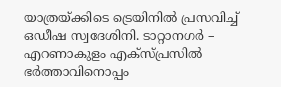യാത്രയ്ക്കിടെ ട്രെയിനിൽ പ്രസവിച്ച് ഒഡീഷ സ്വദേശിനി. ടാറ്റാനഗർ – എറണാകുളം എക്സ്പ്രസിൽ ഭർത്താവിനൊപ്പം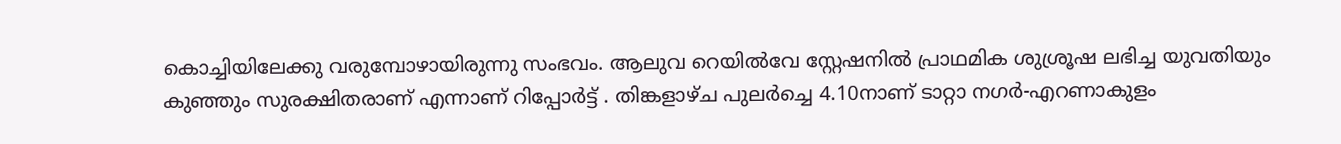കൊച്ചിയിലേക്കു വരുമ്പോഴായിരുന്നു സംഭവം. ആലുവ റെയിൽവേ സ്റ്റേഷനിൽ പ്രാഥമിക ശുശ്രൂഷ ലഭിച്ച യുവതിയും കുഞ്ഞും സുരക്ഷിതരാണ് എന്നാണ് റിപ്പോർട്ട് . തിങ്കളാഴ്ച പുലർച്ചെ 4.10നാണ് ടാറ്റാ നഗർ-എറണാകുളം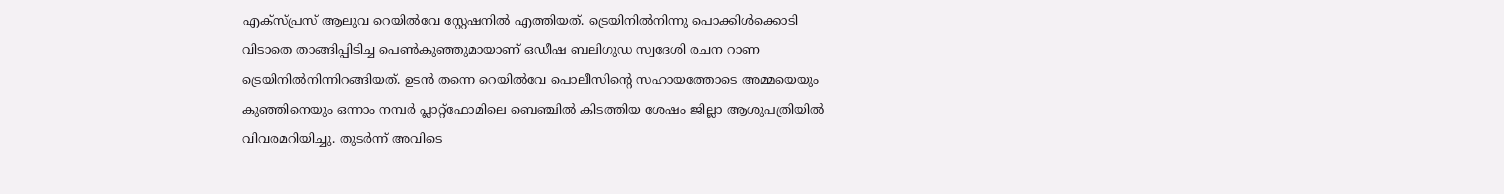എക്സ്പ്രസ് ആലുവ റെയിൽവേ സ്റ്റേഷനിൽ എത്തിയത്. ട്രെയിനിൽനിന്നു പൊക്കിൾക്കൊടി വിടാതെ താങ്ങിപ്പിടിച്ച പെൺകുഞ്ഞുമായാണ് ഒഡീഷ ബലിഗുഡ സ്വദേശി രചന റാണ ട്രെയിനിൽനിന്നിറങ്ങിയത്. ഉടൻ തന്നെ റെയിൽവേ പൊലീസിന്റെ സഹായത്തോടെ അമ്മയെയും കുഞ്ഞിനെയും ഒന്നാം നമ്പർ പ്ലാറ്റ്ഫോമിലെ ബെഞ്ചിൽ കിടത്തിയ ശേഷം ജില്ലാ ആശുപത്രിയിൽ വിവരമറിയിച്ചു. തുടർന്ന് അവിടെ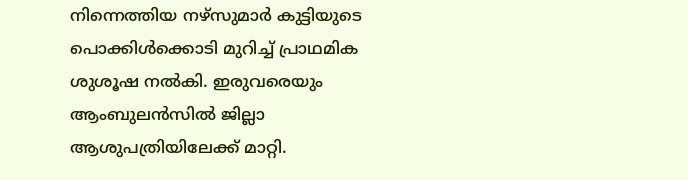നിന്നെത്തിയ നഴ്സുമാർ കുട്ടിയുടെ പൊക്കിൾക്കൊടി മുറിച്ച് പ്രാഥമിക ശുശൂഷ നൽകി. ഇരുവരെയും ആംബുലൻസിൽ ജില്ലാ ആശുപത്രിയിലേക്ക് മാറ്റി.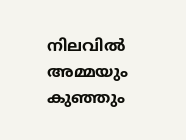നിലവിൽ അമ്മയും കുഞ്ഞും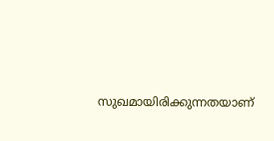സുഖമായിരിക്കുന്നതയാണ്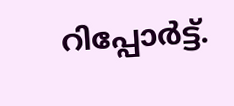റിപ്പോർട്ട്.